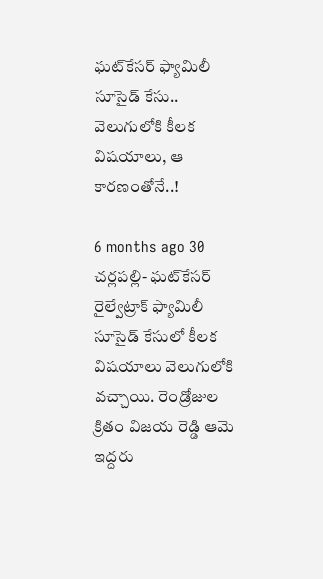ఘట్‌కేసర్‌ ఫ్యామిలీ సూసైడ్ కేసు.. వెలుగులోకి కీలక విషయాలు, ఆ కారణంతోనే..!

6 months ago 30
చర్లపల్లి- ఘట్‌కేసర్‌ రైల్వేట్రాక్‌ ఫ్యామిలీ సూసైడ్ కేసులో కీలక విషయాలు వెలుగులోకి వచ్చాయి. రెండ్రోజుల క్రితం విజయ రెడ్డి ఆమె ఇద్దరు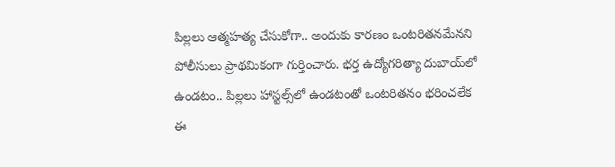పిల్లలు ఆత్మహత్య చేసుకోగా.. అందుకు కారణం ఒంటరితనమేనని పోలీసులు ప్రాథమికంగా గుర్తించారు. భర్త ఉద్యోగరిత్యా దుబాయ్‌లో ఉండటం.. పిల్లలు హాస్టల్స్‌లో ఉండటంతో ఒంటరితనం భరించలేక ఈ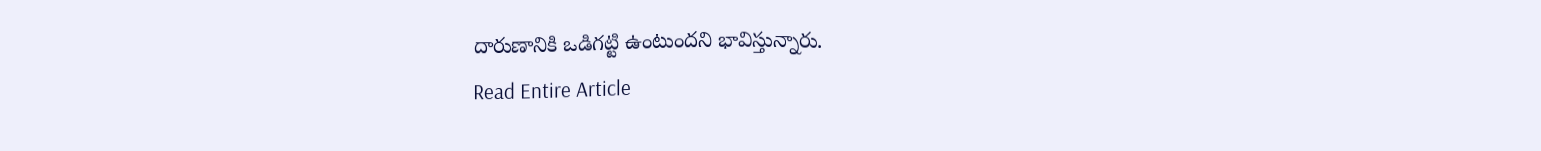దారుణానికి ఒడిగట్టి ఉంటుందని భావిస్తున్నారు.
Read Entire Article